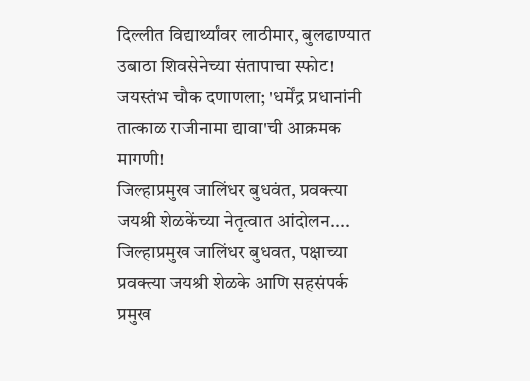दिल्लीत विद्यार्थ्यांवर लाठीमार, बुलढाण्यात उबाठा शिवसेनेच्या संतापाचा स्फोट! जयस्तंभ चौक दणाणला; 'धर्मेंद्र प्रधानांनी तात्काळ राजीनामा द्यावा'ची आक्रमक मागणी!
जिल्हाप्रमुख जालिंधर बुधवंत, प्रवक्त्या जयश्री शेळकेंच्या नेतृत्वात आंदोलन....
जिल्हाप्रमुख जालिंधर बुधवत, पक्षाच्या प्रवक्त्या जयश्री शेळके आणि सहसंपर्क प्रमुख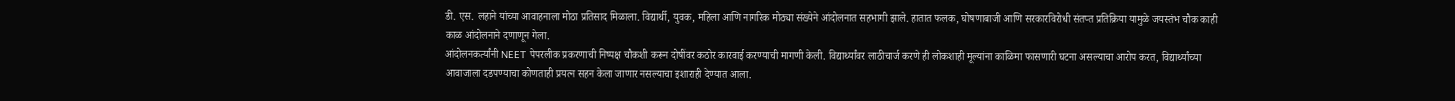डी. एस. लहाने यांच्या आवाहनाला मोठा प्रतिसाद मिळाला. विद्यार्थी, युवक, महिला आणि नागरिक मोठ्या संख्येने आंदोलनात सहभागी झाले. हातात फलक, घोषणाबाजी आणि सरकारविरोधी संतप्त प्रतिक्रिया यामुळे जयस्तंभ चौक काही काळ आंदोलनाने दणाणून गेला.
आंदोलनकर्त्यांनी NEET पेपरलीक प्रकरणाची निष्पक्ष चौकशी करून दोषींवर कठोर कारवाई करण्याची मागणी केली. विद्यार्थ्यांवर लाठीचार्ज करणे ही लोकशाही मूल्यांना काळिमा फासणारी घटना असल्याचा आरोप करत, विद्यार्थ्यांच्या आवाजाला दडपण्याचा कोणताही प्रयत्न सहन केला जाणार नसल्याचा इशाराही देण्यात आला.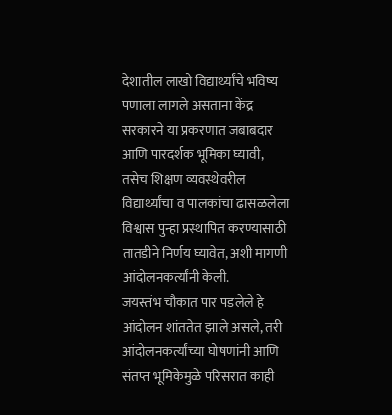देशातील लाखो विद्यार्थ्यांचे भविष्य पणाला लागले असताना केंद्र सरकारने या प्रकरणात जबाबदार आणि पारदर्शक भूमिका घ्यावी, तसेच शिक्षण व्यवस्थेवरील विद्यार्थ्यांचा व पालकांचा ढासळलेला विश्वास पुन्हा प्रस्थापित करण्यासाठी तातडीने निर्णय घ्यावेत, अशी मागणी आंदोलनकर्त्यांनी केली.
जयस्तंभ चौकात पार पडलेले हे आंदोलन शांततेत झाले असले, तरी आंदोलनकर्त्यांच्या घोषणांनी आणि संतप्त भूमिकेमुळे परिसरात काही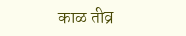काळ तीव्र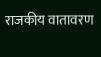राजकीय वातावरण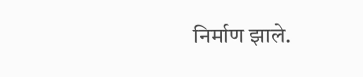निर्माण झाले.